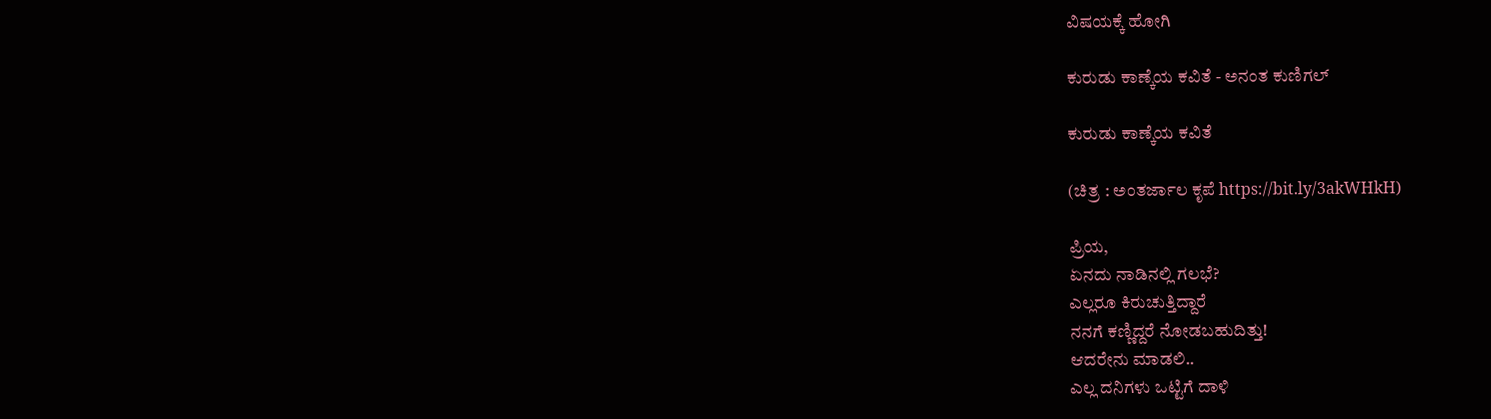ವಿಷಯಕ್ಕೆ ಹೋಗಿ

ಕುರುಡು ಕಾಣ್ಕೆಯ ಕವಿತೆ - ಅನಂತ ಕುಣಿಗಲ್

ಕುರುಡು ಕಾಣ್ಕೆಯ ಕವಿತೆ

(ಚಿತ್ರ : ಅಂತರ್ಜಾಲ ಕೃಪೆ https://bit.ly/3akWHkH)

ಪ್ರಿಯ,
ಏನದು ನಾಡಿನಲ್ಲಿ ಗಲಭೆ?
ಎಲ್ಲರೂ ಕಿರುಚುತ್ತಿದ್ದಾರೆ
ನನಗೆ ಕಣ್ಣಿದ್ದರೆ ನೋಡಬಹುದಿತ್ತು!
ಆದರೇನು ಮಾಡಲಿ..
ಎಲ್ಲ ದನಿಗಳು ಒಟ್ಟಿಗೆ ದಾಳಿ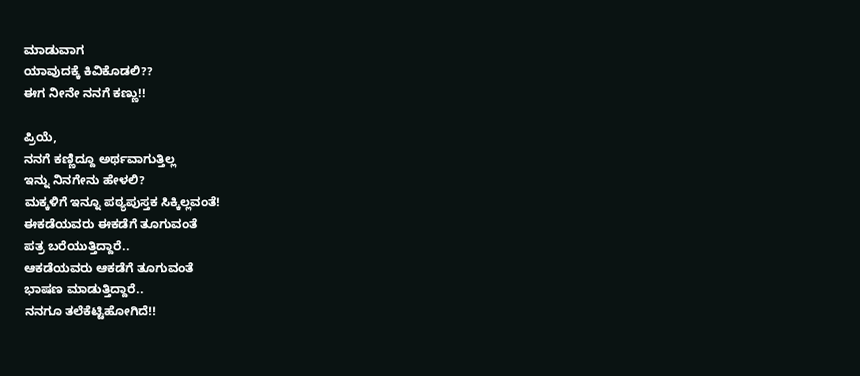ಮಾಡುವಾಗ
ಯಾವುದಕ್ಕೆ ಕಿವಿಕೊಡಲಿ??
ಈಗ ನೀನೇ ನನಗೆ ಕಣ್ಣು!!

ಪ್ರಿಯೆ,
ನನಗೆ ಕಣ್ಣಿದ್ದೂ ಅರ್ಥವಾಗುತ್ತಿಲ್ಲ
ಇನ್ನು ನಿನಗೇನು ಹೇಳಲಿ?
ಮಕ್ಕಳಿಗೆ ಇನ್ನೂ ಪಠ್ಯಪುಸ್ತಕ ಸಿಕ್ಕಿಲ್ಲವಂತೆ!
ಈಕಡೆಯವರು ಈಕಡೆಗೆ ತೂಗುವಂತೆ
ಪತ್ರ ಬರೆಯುತ್ತಿದ್ದಾರೆ..
ಆಕಡೆಯವರು ಆಕಡೆಗೆ ತೂಗುವಂತೆ
ಭಾಷಣ ಮಾಡುತ್ತಿದ್ದಾರೆ..
ನನಗೂ ತಲೆಕೆಟ್ಟಿಹೋಗಿದೆ!!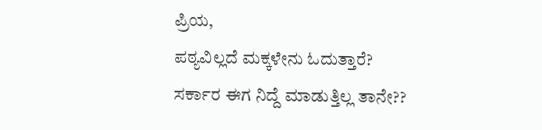ಪ್ರಿಯ,
ಪಠ್ಯವಿಲ್ಲದೆ ಮಕ್ಕಳೇನು ಓದುತ್ತಾರೆ?
ಸರ್ಕಾರ ಈಗ ನಿದ್ದೆ ಮಾಡುತ್ತಿಲ್ಲ ತಾನೇ??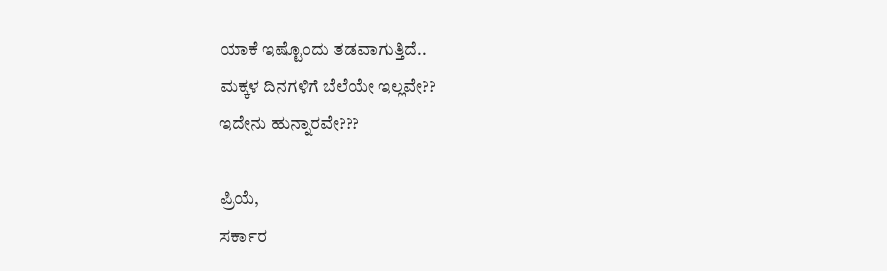ಯಾಕೆ ಇಷ್ಟೊಂದು ತಡವಾಗುತ್ತಿದೆ..
ಮಕ್ಕಳ ದಿನಗಳಿಗೆ ಬೆಲೆಯೇ ಇಲ್ಲವೇ??
ಇದೇನು ಹುನ್ನಾರವೇ???

ಪ್ರಿಯೆ,
ಸರ್ಕಾರ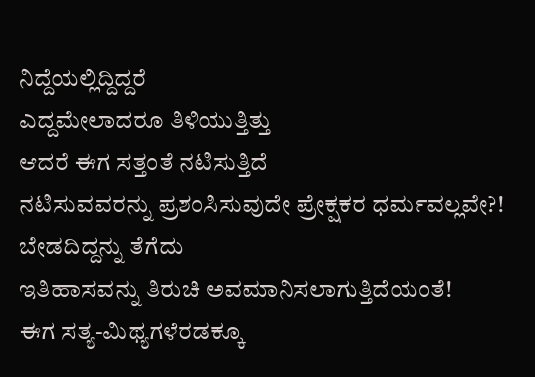ನಿದ್ದೆಯಲ್ಲಿದ್ದಿದ್ದರೆ
ಎದ್ದಮೇಲಾದರೂ ತಿಳಿಯುತ್ತಿತ್ತು
ಆದರೆ ಈಗ ಸತ್ತಂತೆ ನಟಿಸುತ್ತಿದೆ
ನಟಿಸುವವರನ್ನು ಪ್ರಶಂಸಿಸುವುದೇ ಪ್ರೇಕ್ಷಕರ ಧರ್ಮವಲ್ಲವೇ?!
ಬೇಡದಿದ್ದನ್ನು ತೆಗೆದು
ಇತಿಹಾಸವನ್ನು ತಿರುಚಿ ಅವಮಾನಿಸಲಾಗುತ್ತಿದೆಯಂತೆ!
ಈಗ ಸತ್ಯ-ಮಿಥ್ಯಗಳೆರಡಕ್ಕೂ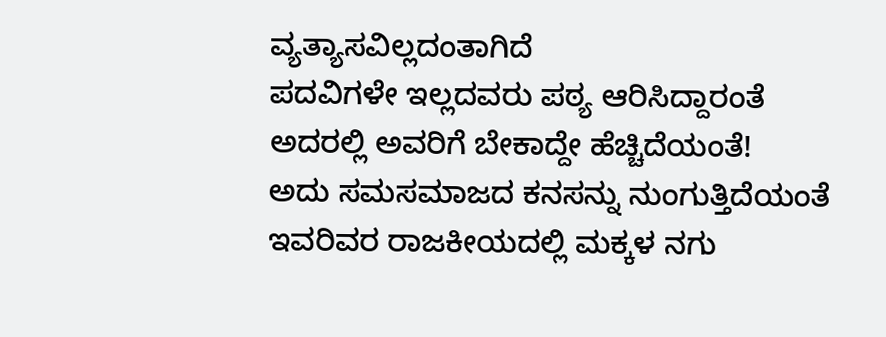ವ್ಯತ್ಯಾಸವಿಲ್ಲದಂತಾಗಿದೆ
ಪದವಿಗಳೇ ಇಲ್ಲದವರು ಪಠ್ಯ ಆರಿಸಿದ್ದಾರಂತೆ
ಅದರಲ್ಲಿ ಅವರಿಗೆ ಬೇಕಾದ್ದೇ ಹೆಚ್ಚಿದೆಯಂತೆ!
ಅದು ಸಮಸಮಾಜದ ಕನಸನ್ನು ನುಂಗುತ್ತಿದೆಯಂತೆ
ಇವರಿವರ ರಾಜಕೀಯದಲ್ಲಿ ಮಕ್ಕಳ ನಗು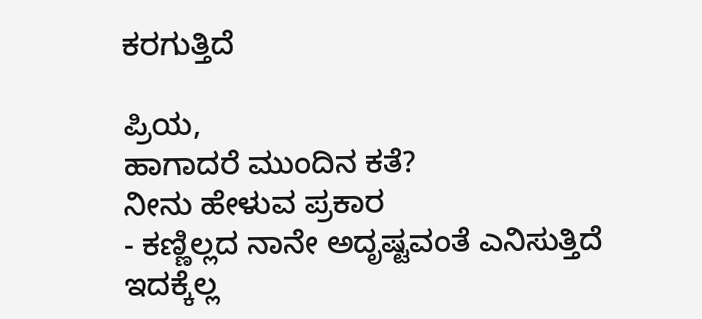ಕರಗುತ್ತಿದೆ

ಪ್ರಿಯ,
ಹಾಗಾದರೆ ಮುಂದಿನ ಕತೆ?
ನೀನು ಹೇಳುವ ಪ್ರಕಾರ
- ಕಣ್ಣಿಲ್ಲದ ನಾನೇ ಅದೃಷ್ಟವಂತೆ ಎನಿಸುತ್ತಿದೆ
ಇದಕ್ಕೆಲ್ಲ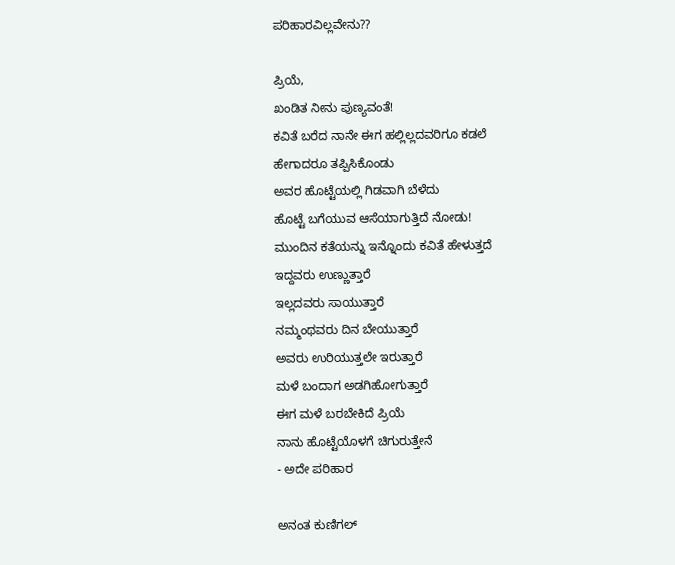ಪರಿಹಾರವಿಲ್ಲವೇನು??

ಪ್ರಿಯೆ,
ಖಂಡಿತ ನೀನು ಪುಣ್ಯವಂತೆ!
ಕವಿತೆ ಬರೆದ ನಾನೇ ಈಗ ಹಲ್ಲಿಲ್ಲದವರಿಗೂ ಕಡಲೆ
ಹೇಗಾದರೂ ತಪ್ಪಿಸಿಕೊಂಡು
ಅವರ ಹೊಟ್ಟೆಯಲ್ಲಿ ಗಿಡವಾಗಿ ಬೆಳೆದು
ಹೊಟ್ಟೆ ಬಗೆಯುವ ಆಸೆಯಾಗುತ್ತಿದೆ ನೋಡು!
ಮುಂದಿನ ಕತೆಯನ್ನು ಇನ್ನೊಂದು ಕವಿತೆ ಹೇಳುತ್ತದೆ
ಇದ್ದವರು ಉಣ್ಣುತ್ತಾರೆ
ಇಲ್ಲದವರು ಸಾಯುತ್ತಾರೆ
ನಮ್ಮಂಥವರು ದಿನ ಬೇಯುತ್ತಾರೆ
ಅವರು ಉರಿಯುತ್ತಲೇ ಇರುತ್ತಾರೆ
ಮಳೆ ಬಂದಾಗ ಅಡಗಿಹೋಗುತ್ತಾರೆ
ಈಗ ಮಳೆ ಬರಬೇಕಿದೆ ಪ್ರಿಯೆ
ನಾನು ಹೊಟ್ಟೆಯೊಳಗೆ ಚಿಗುರುತ್ತೇನೆ
- ಅದೇ ಪರಿಹಾರ

ಅನಂತ ಕುಣಿಗಲ್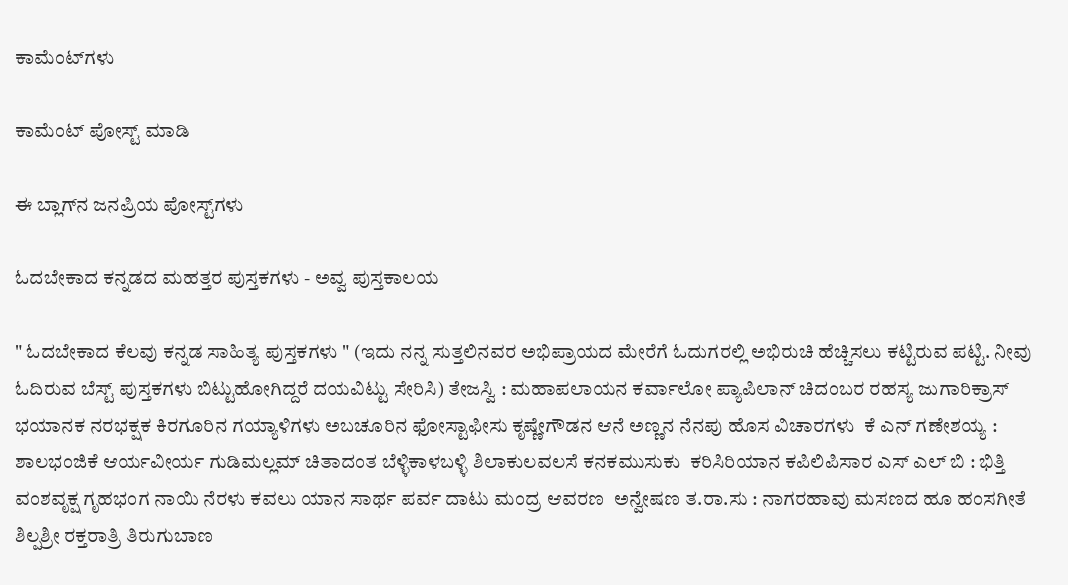ಕಾಮೆಂಟ್‌ಗಳು

ಕಾಮೆಂಟ್‌‌ ಪೋಸ್ಟ್‌ ಮಾಡಿ

ಈ ಬ್ಲಾಗ್‌ನ ಜನಪ್ರಿಯ ಪೋಸ್ಟ್‌ಗಳು

ಓದಬೇಕಾದ ಕನ್ನಡದ ಮಹತ್ತರ ಪುಸ್ತಕಗಳು - ಅವ್ವ ಪುಸ್ತಕಾಲಯ

" ಓದಬೇಕಾದ ಕೆಲವು ಕನ್ನಡ ಸಾಹಿತ್ಯ ಪುಸ್ತಕಗಳು " (ಇದು ನನ್ನ ಸುತ್ತಲಿನವರ ಅಭಿಪ್ರಾಯದ ಮೇರೆಗೆ ಓದುಗರಲ್ಲಿ ಅಭಿರುಚಿ ಹೆಚ್ಚಿಸಲು ಕಟ್ಟಿರುವ ಪಟ್ಟಿ. ನೀವು ಓದಿರುವ ಬೆಸ್ಟ್ ಪುಸ್ತಕಗಳು ಬಿಟ್ಟುಹೋಗಿದ್ದರೆ ದಯವಿಟ್ಟು ಸೇರಿಸಿ) ತೇಜಸ್ವಿ : ಮಹಾಪಲಾಯನ ಕರ್ವಾಲೋ ಪ್ಯಾಪಿಲಾನ್ ಚಿದಂಬರ ರಹಸ್ಯ ಜುಗಾರಿಕ್ರಾಸ್ ಭಯಾನಕ ನರಭಕ್ಷಕ ಕಿರಗೂರಿನ ಗಯ್ಯಾಳಿಗಳು ಅಬಚೂರಿನ ಫೋಸ್ಟಾಫೀಸು ಕೃಷ್ಣೇಗೌಡನ ಆನೆ ಅಣ್ಣನ ನೆನಪು ಹೊಸ ವಿಚಾರಗಳು  ಕೆ ಎನ್ ಗಣೇಶಯ್ಯ : ಶಾಲಭಂಜಿಕೆ ಆರ್ಯವೀರ್ಯ ಗುಡಿಮಲ್ಲಮ್ ಚಿತಾದಂತ ಬೆಳ್ಳಿಕಾಳಬಳ್ಳಿ ಶಿಲಾಕುಲವಲಸೆ ಕನಕಮುಸುಕು  ಕರಿಸಿರಿಯಾನ ಕಪಿಲಿಪಿಸಾರ ಎಸ್ ಎಲ್ ಬಿ : ಭಿತ್ತಿ ವಂಶವೃಕ್ಷ ಗೃಹಭಂಗ ನಾಯಿ ನೆರಳು ಕವಲು ಯಾನ ಸಾರ್ಥ ಪರ್ವ ದಾಟು ಮಂದ್ರ ಆವರಣ  ಅನ್ವೇಷಣ ತ.ರಾ.ಸು : ನಾಗರಹಾವು ಮಸಣದ ಹೂ ಹಂಸಗೀತೆ ಶಿಲ್ಪಶ್ರೀ ರಕ್ತರಾತ್ರಿ ತಿರುಗುಬಾಣ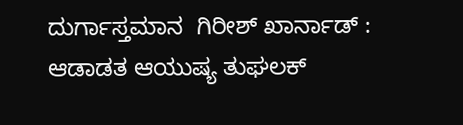ದುರ್ಗಾಸ್ತಮಾನ  ಗಿರೀಶ್ ಖಾರ್ನಾಡ್ : ಆಡಾಡತ ಆಯುಷ್ಯ ತುಘಲಕ್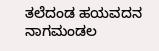ತಲೆದಂಡ ಹಯವದನ ನಾಗಮಂಡಲ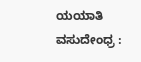ಯಯಾತಿ  ವಸುದೇಂಧ್ರ :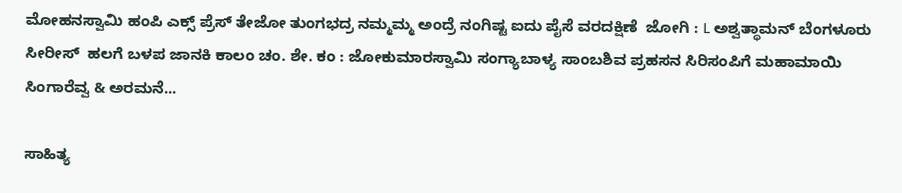ಮೋಹನಸ್ವಾಮಿ ಹಂಪಿ ಎಕ್ಸ್ ಪ್ರೆಸ್ ತೇಜೋ ತುಂಗಭದ್ರ ನಮ್ಮಮ್ಮ ಅಂದ್ರೆ ನಂಗಿಷ್ಟ ಐದು ಪೈಸೆ ವರದಕ್ಷಿಣೆ  ಜೋಗಿ : L ಅಶ್ವತ್ಥಾಮನ್ ಬೆಂಗಳೂರು ಸೀರೀಸ್  ಹಲಗೆ ಬಳಪ ಜಾನಕಿ ಕಾಲಂ ಚಂ. ಶೇ. ಕಂ : ಜೋಕುಮಾರಸ್ವಾಮಿ ಸಂಗ್ಯಾಬಾಳ್ಯ ಸಾಂಬಶಿವ ಪ್ರಹಸನ ಸಿರಿಸಂಪಿಗೆ ಮಹಾಮಾಯಿ ಸಿಂಗಾರೆವ್ವ & ಅರಮನೆ...

ಸಾಹಿತ್ಯ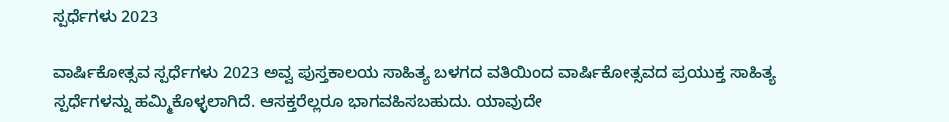ಸ್ಪರ್ಧೆಗಳು 2023

ವಾರ್ಷಿಕೋತ್ಸವ ಸ್ಪರ್ಧೆಗಳು 2023 ಅವ್ವ ಪುಸ್ತಕಾಲಯ ಸಾಹಿತ್ಯ ಬಳಗದ ವತಿಯಿಂದ ವಾರ್ಷಿಕೋತ್ಸವದ ಪ್ರಯುಕ್ತ ಸಾಹಿತ್ಯ ಸ್ಪರ್ಧೆಗಳನ್ನು ಹಮ್ಮಿಕೊಳ್ಳಲಾಗಿದೆ. ಆಸಕ್ತರೆಲ್ಲರೂ ಭಾಗವಹಿಸಬಹುದು. ಯಾವುದೇ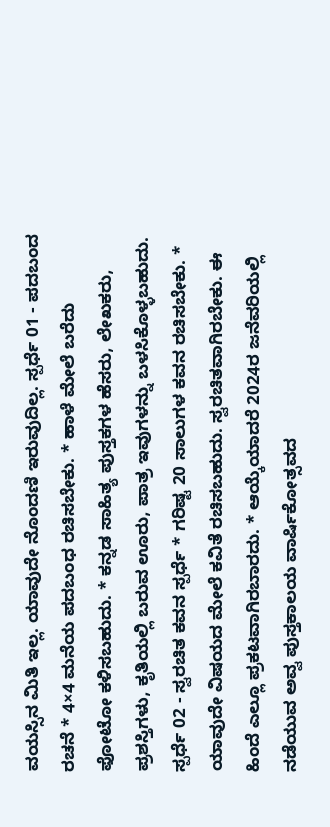ವಯಸ್ಸಿನ ಮಿತಿ ಇಲ್ಲ. ಯಾವುದೇ ನೊಂದಣಿ ಇರುವುದಿಲ್ಲ. ಸ್ಪರ್ಧೆ 01 - ಪದಬಂದ ರಚನೆ * 4×4 ಮನೆಯ ಪದಬಂಧ ರಚಿಸಬೇಕು. * ಹಾಳೆ ಮೇಲೆ ಬರೆದು ಫೋಟೋ ಕಳಿಸಬಹುದು. * ಕನ್ನಡ ಸಾಹಿತ್ಯ ಪುಸ್ತಕಗಳ ಹೆಸರು, ಲೇಖಕರು, ಪ್ರಶಸ್ತಿಗಳು, ಕೃತಿಯಲ್ಲಿ ಬರುವ ಊರು, ಪಾತ್ರ ಇವುಗಳನ್ನು ಬಳಸಿಕೊಳ್ಳಬಹುದು. ಸ್ಪರ್ಧೆ 02 - ಸ್ವರಚಿತ ಕವನ ಸ್ಪರ್ಧೆ * ಗರಿಷ್ಟ 20 ಸಾಲುಗಳ ಕವನ ರಚಿಸಬೇಕು. * ಯಾವುದೇ ವಿಷಯದ ಮೇಲೆ ಕವಿತೆ ರಚಿಸಬಹುದು. ಸ್ವರಚಿತವಾಗಿರಬೇಕು. ಈ ಹಿಂದೆ ಎಲ್ಲೂ ಪ್ರಕಟವಾಗಿರಬಾರದು. * ಆಯ್ಕೆಯಾದರೆ 2024ರ ಜನೆವರಿಯಲ್ಲಿ ನಡೆಯುವ ಅವ್ವ ಪುಸ್ತಕಾಲಯ ವಾರ್ಷಿಕೋತ್ಸವದ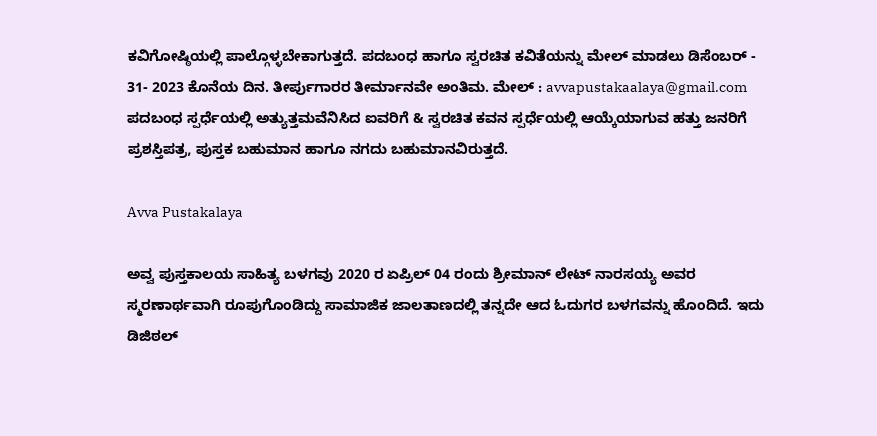ಕವಿಗೋಷ್ಠಿಯಲ್ಲಿ ಪಾಲ್ಗೊಳ್ಳಬೇಕಾಗುತ್ತದೆ. ಪದಬಂಧ ಹಾಗೂ ಸ್ವರಚಿತ ಕವಿತೆಯನ್ನು ಮೇಲ್ ಮಾಡಲು ಡಿಸೆಂಬರ್ - 31- 2023 ಕೊನೆಯ ದಿನ. ತೀರ್ಪುಗಾರರ ತೀರ್ಮಾನವೇ ಅಂತಿಮ. ಮೇಲ್ : avvapustakaalaya@gmail.com ಪದಬಂಧ ಸ್ಪರ್ಧೆಯಲ್ಲಿ ಅತ್ಯುತ್ತಮವೆನಿಸಿದ ಐವರಿಗೆ & ಸ್ವರಚಿತ ಕವನ ಸ್ಪರ್ಧೆಯಲ್ಲಿ ಆಯ್ಕೆಯಾಗುವ ಹತ್ತು ಜನರಿಗೆ ಪ್ರಶಸ್ತಿಪತ್ರ, ಪುಸ್ತಕ ಬಹುಮಾನ ಹಾಗೂ ನಗದು ಬಹುಮಾನವಿರುತ್ತದೆ.

Avva Pustakalaya

ಅವ್ವ ಪುಸ್ತಕಾಲಯ ಸಾಹಿತ್ಯ ಬಳಗವು 2020 ರ ಏಪ್ರಿಲ್ 04 ರಂದು ಶ್ರೀಮಾನ್ ಲೇಟ್ ನಾರಸಯ್ಯ ಅವರ ಸ್ಮರಣಾರ್ಥವಾಗಿ ರೂಪುಗೊಂಡಿದ್ದು ಸಾಮಾಜಿಕ ಜಾಲತಾಣದಲ್ಲಿ ತನ್ನದೇ ಆದ ಓದುಗರ ಬಳಗವನ್ನು ಹೊಂದಿದೆ. ಇದು ಡಿಜಿಠಲ್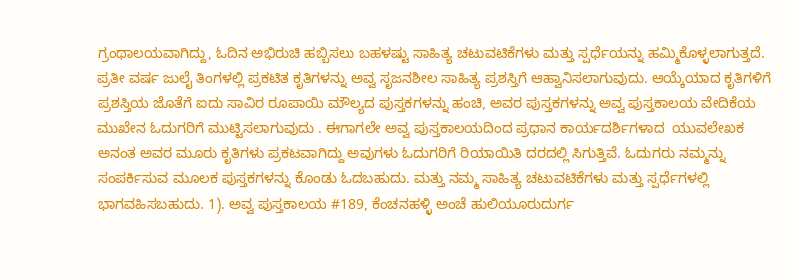ಗ್ರಂಥಾಲಯವಾಗಿದ್ದು, ಓದಿನ ಅಭಿರುಚಿ ಹಬ್ಬಿಸಲು ಬಹಳಷ್ಟು ಸಾಹಿತ್ಯ ಚಟುವಟಿಕೆಗಳು ಮತ್ತು ಸ್ಪರ್ಧೆಯನ್ನು ಹಮ್ಮಿಕೊಳ್ಳಲಾಗುತ್ತದೆ. ಪ್ರತೀ ವರ್ಷ ಜುಲೈ ತಿಂಗಳಲ್ಲಿ ಪ್ರಕಟಿತ ಕೃತಿಗಳನ್ನು ಅವ್ವ ಸೃಜನಶೀಲ ಸಾಹಿತ್ಯ ಪ್ರಶಸ್ತಿಗೆ ಆಹ್ವಾನಿಸಲಾಗುವುದು. ಆಯ್ಕೆಯಾದ ಕೃತಿಗಳಿಗೆ ಪ್ರಶಸ್ತಿಯ ಜೊತೆಗೆ ಐದು ಸಾವಿರ ರೂಪಾಯಿ ಮೌಲ್ಯದ ಪುಸ್ತಕಗಳನ್ನು ಹಂಚಿ, ಅವರ ಪುಸ್ತಕಗಳನ್ನು ಅವ್ವ ಪುಸ್ತಕಾಲಯ ವೇದಿಕೆಯ ಮುಖೇನ ಓದುಗರಿಗೆ ಮುಟ್ಟಿಸಲಾಗುವುದು . ಈಗಾಗಲೇ ಅವ್ವ ಪುಸ್ತಕಾಲಯದಿಂದ ಪ್ರಧಾನ ಕಾರ್ಯದರ್ಶಿಗಳಾದ  ಯುವಲೇಖಕ ಅನಂತ ಅವರ ಮೂರು ಕೃತಿಗಳು ಪ್ರಕಟವಾಗಿದ್ದು ಅವುಗಳು ಓದುಗರಿಗೆ ರಿಯಾಯಿತಿ ದರದಲ್ಲಿ ಸಿಗುತ್ತಿವೆ. ಓದುಗರು ನಮ್ಮನ್ನು ಸಂಪರ್ಕಿಸುವ ಮೂಲಕ ಪುಸ್ತಕಗಳನ್ನು ಕೊಂಡು ಓದಬಹುದು. ಮತ್ತು ನಮ್ಮ ಸಾಹಿತ್ಯ ಚಟುವಟಿಕೆಗಳು ಮತ್ತು ಸ್ಪರ್ಧೆಗಳಲ್ಲಿ ಭಾಗವಹಿಸಬಹುದು. 1). ಅವ್ವ ಪುಸ್ತಕಾಲಯ #189, ಕೆಂಚನಹಳ್ಳಿ ಅಂಚೆ ಹುಲಿಯೂರುದುರ್ಗ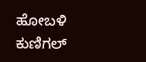ಹೋಬಳಿ ಕುಣಿಗಲ್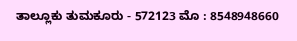ತಾಲ್ಲೂಕು ತುಮಕೂರು - 572123 ಮೊ : 8548948660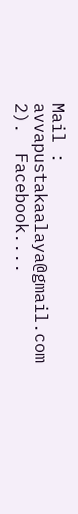Mail :  avvapustakaalaya@gmail.com 2).  Facebook....